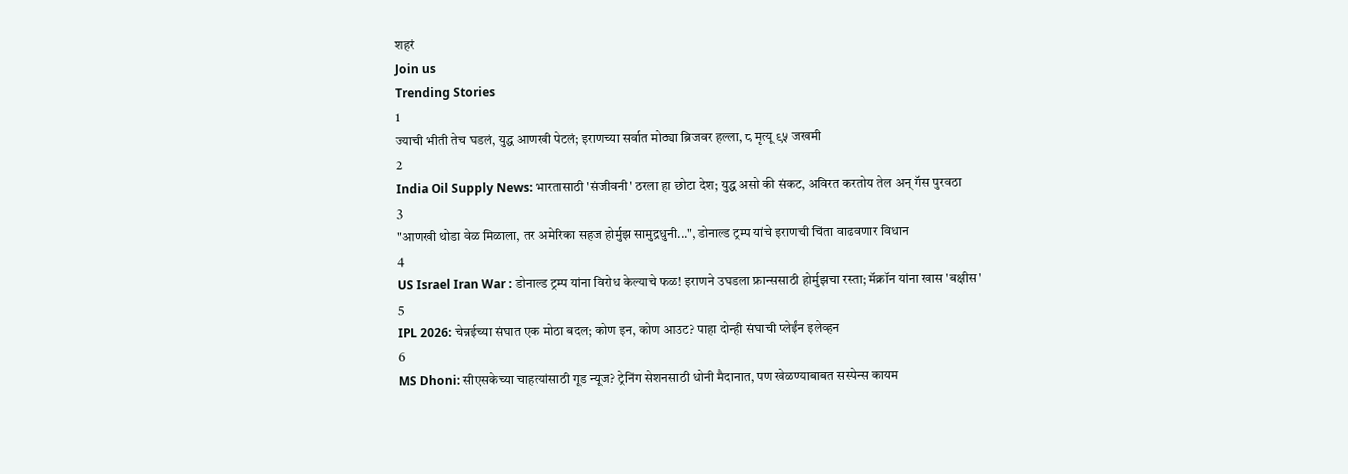शहरं
Join us
Trending Stories
1
ज्याची भीती तेच घडलं, युद्ध आणखी पेटलं; इराणच्या सर्वात मोठ्या ब्रिजवर हल्ला, ८ मृत्यू ९५ जखमी
2
India Oil Supply News: भारतासाठी 'संजीवनी' ठरला हा छोटा देश; युद्ध असो की संकट, अविरत करतोय तेल अन् गॅस पुरवठा
3
"आणखी थोडा वेळ मिळाला, तर अमेरिका सहज होर्मुझ सामुद्रधुनी...", डोनाल्ड ट्रम्प यांचे इराणची चिंता वाढवणार विधान
4
US Israel Iran War : डोनाल्ड ट्रम्प यांना विरोध केल्याचे फळ! इराणने उघडला फ्रान्ससाठी होर्मुझचा रस्ता; मॅक्रॉन यांना खास 'बक्षीस'
5
IPL 2026: चेन्नईच्या संघात एक मोठा बदल; कोण इन, कोण आउट? पाहा दोन्ही संघाची प्लेईंन इलेव्हन
6
MS Dhoni: सीएसकेच्या चाहत्यांसाठी गूड न्यूज? ट्रेनिंग सेशनसाठी धोनी मैदानात, पण खेळण्याबाबत सस्पेन्स कायम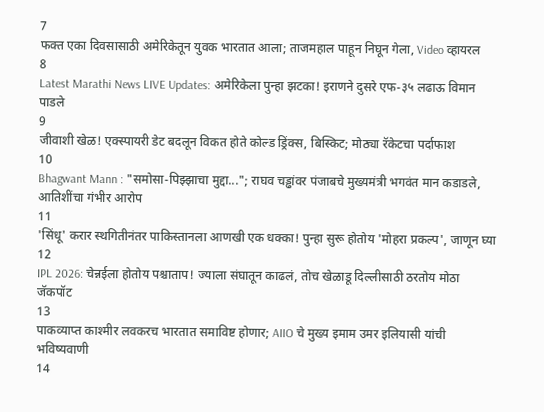7
फक्त एका दिवसासाठी अमेरिकेतून युवक भारतात आला; ताजमहाल पाहून निघून गेला, Video व्हायरल
8
Latest Marathi News LIVE Updates: अमेरिकेला पुन्हा झटका! इराणने दुसरे एफ-३५ लढाऊ विमान पाडले
9
जीवाशी खेळ! एक्स्पायरी डेट बदलून विकत होते कोल्ड ड्रिंक्स, बिस्किट; मोठ्या रॅकेटचा पर्दाफाश
10
Bhagwant Mann : "समोसा-पिझ्झाचा मुद्दा..."; राघव चड्ढांवर पंजाबचे मुख्यमंत्री भगवंत मान कडाडले, आतिशींचा गंभीर आरोप
11
'सिंधू' करार स्थगितीनंतर पाकिस्तानला आणखी एक धक्का! पुन्हा सुरू होतोय 'मोहरा प्रकल्प', जाणून घ्या
12
IPL 2026: चेन्नईला होतोय पश्चाताप! ज्याला संघातून काढलं, तोच खेळाडू दिल्लीसाठी ठरतोय मोठा जॅकपॉट
13
पाकव्याप्त काश्मीर लवकरच भारतात समाविष्ट होणार; AIIO चे मुख्य इमाम उमर इलियासी यांची भविष्यवाणी
14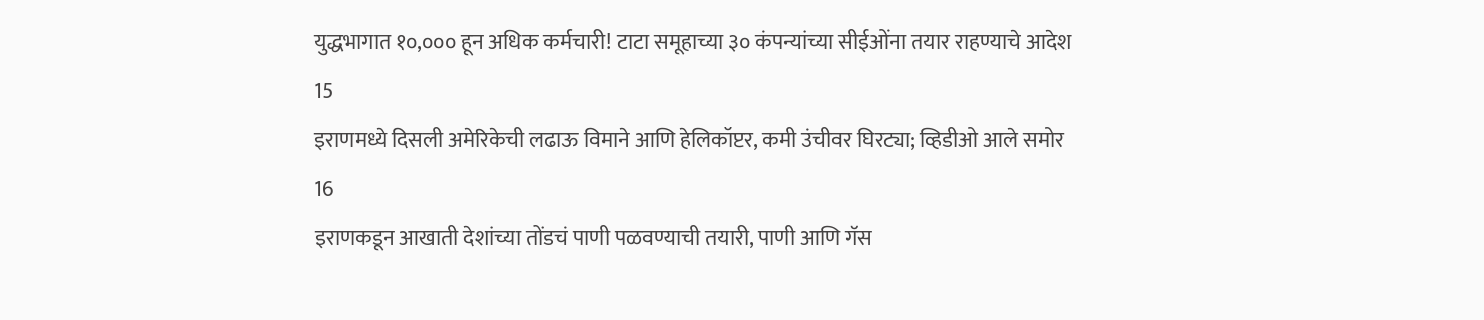युद्धभागात १०,००० हून अधिक कर्मचारी! टाटा समूहाच्या ३० कंपन्यांच्या सीईओंना तयार राहण्याचे आदेश
15
इराणमध्ये दिसली अमेरिकेची लढाऊ विमाने आणि हेलिकॉप्टर, कमी उंचीवर घिरट्या; व्हिडीओ आले समोर
16
इराणकडून आखाती देशांच्या तोंडचं पाणी पळवण्याची तयारी, पाणी आणि गॅस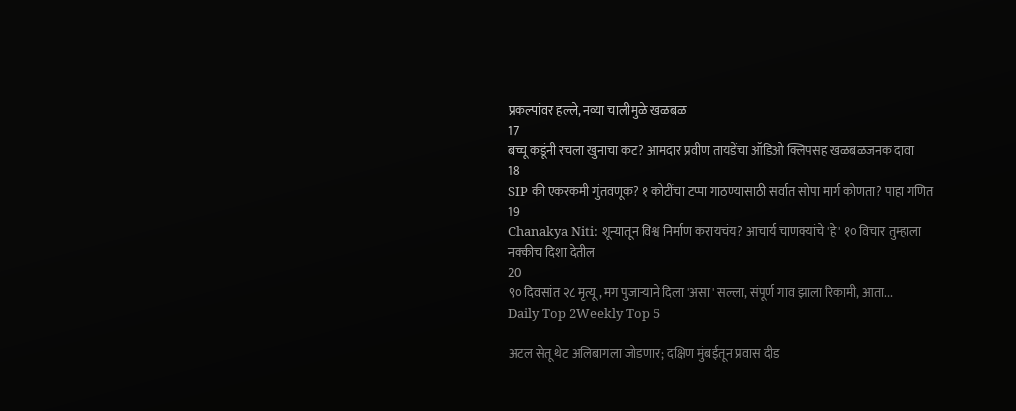प्रकल्पांवर हल्ले, नव्या चालीमुळे खळबळ
17
बच्चू कडूंनी रचला खुनाचा कट? आमदार प्रवीण तायडेंचा ऑडिओ क्लिपसह खळबळजनक दावा
18
SIP की एकरकमी गुंतवणूक? १ कोटींचा टप्पा गाठण्यासाठी सर्वात सोपा मार्ग कोणता? पाहा गणित
19
Chanakya Niti: शून्यातून विश्व निर्माण करायचंय? आचार्य चाणक्यांचे 'हे' १० विचार तुम्हाला नक्कीच दिशा देतील
20
९० दिवसांत २८ मृत्यू, मग पुजाऱ्याने दिला 'असा' सल्ला, संपूर्ण गाव झाला रिकामी, आता...
Daily Top 2Weekly Top 5

अटल सेतू थेट अलिबागला जोडणार; दक्षिण मुंबईतून प्रवास दीड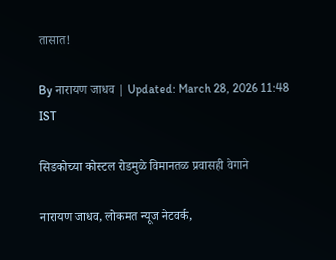तासात!

By नारायण जाधव | Updated: March 28, 2026 11:48 IST

सिडकोच्या कोस्टल रोडमुळे विमानतळ प्रवासही वेगाने

नारायण जाधव, लोकमत न्यूज नेटवर्क,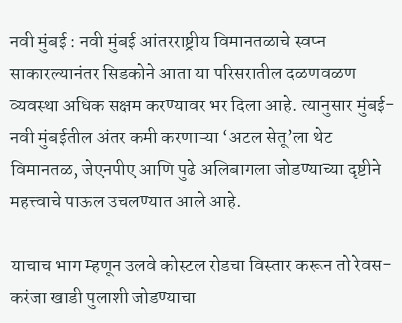नवी मुंबई : नवी मुंबई आंतरराष्ट्रीय विमानतळाचे स्वप्न साकारल्यानंतर सिडकोने आता या परिसरातील दळणवळण व्यवस्था अधिक सक्षम करण्यावर भर दिला आहे. त्यानुसार मुंबई-नवी मुंबईतील अंतर कमी करणाऱ्या ‘अटल सेतू’ला थेट विमानतळ, जेएनपीए आणि पुढे अलिबागला जोडण्याच्या दृष्टीने महत्त्वाचे पाऊल उचलण्यात आले आहे.

याचाच भाग म्हणून उलवे कोस्टल रोडचा विस्तार करून तो रेवस-करंजा खाडी पुलाशी जोडण्याचा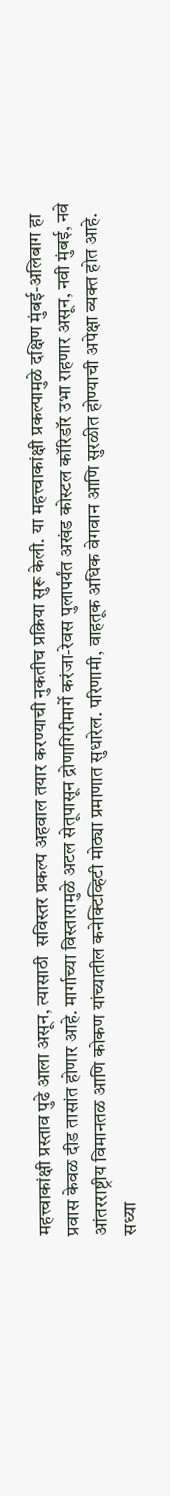महत्त्वाकांक्षी प्रस्ताव पुढे आला असून, त्यासाठी  सविस्तर प्रकल्प अहवाल तयार करण्याची नुकतीच प्रक्रिया सुरू केली. या महत्त्वाकांक्षी प्रकल्पामुळे दक्षिण मुंबई-अलिबाग हा प्रवास केवळ दीड तासांत होणार आहे. मार्गाच्या विस्तारामुळे अटल सेतूपासून द्रोणागिरीमार्गे करंजा-रेवस पुलापर्यंत अखंड कोस्टल कॉरिडॉर उभा राहणार असून, नवी मुंबई, नवे आंतरराष्ट्रीय विमानतळ आणि कोकण यांच्यातील कनेक्टिव्हिटी मोठ्या प्रमाणात सुधारेल. परिणामी, वाहतूक अधिक वेगवान आणि सुरळीत होण्याची अपेक्षा व्यक्त होत आहे. सध्या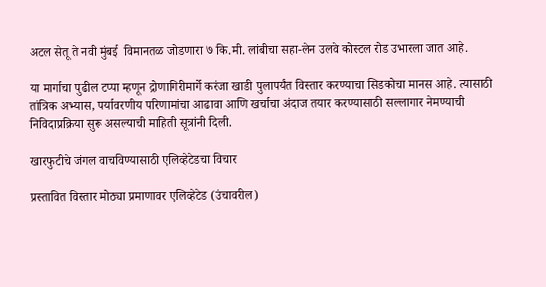अटल सेतू ते नवी मुंबई  विमानतळ जोडणारा ७ कि.मी. लांबीचा सहा-लेन उलवे कोस्टल रोड उभारला जात आहे.

या मार्गाचा पुढील टप्पा म्हणून द्रोणागिरीमार्गे करंजा खाडी पुलापर्यंत विस्तार करण्याचा सिडकोचा मानस आहे. त्यासाठी तांत्रिक अभ्यास, पर्यावरणीय परिणामांचा आढावा आणि खर्चाचा अंदाज तयार करण्यासाठी सल्लागार नेमण्याची निविदाप्रक्रिया सुरू असल्याची माहिती सूत्रांनी दिली.

खारफुटीचे जंगल वाचविण्यासाठी एलिव्हेटेडचा विचार

प्रस्तावित विस्तार मोठ्या प्रमाणावर एलिव्हेटेड (उंचावरील)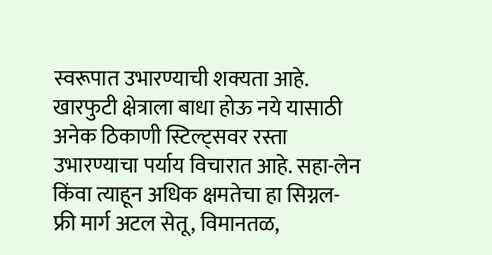स्वरूपात उभारण्याची शक्यता आहे. खारफुटी क्षेत्राला बाधा होऊ नये यासाठी अनेक ठिकाणी स्टिल्ट्सवर रस्ता उभारण्याचा पर्याय विचारात आहे. सहा-लेन किंवा त्याहून अधिक क्षमतेचा हा सिग्नल-फ्री मार्ग अटल सेतू, विमानतळ,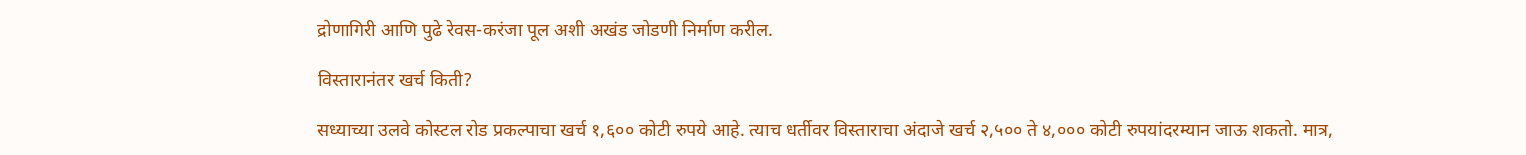द्रोणागिरी आणि पुढे रेवस-करंजा पूल अशी अखंड जोडणी निर्माण करील.

विस्तारानंतर खर्च किती?

सध्याच्या उलवे कोस्टल रोड प्रकल्पाचा खर्च १,६०० कोटी रुपये आहे. त्याच धर्तीवर विस्ताराचा अंदाजे खर्च २,५०० ते ४,००० कोटी रुपयांदरम्यान जाऊ शकतो. मात्र,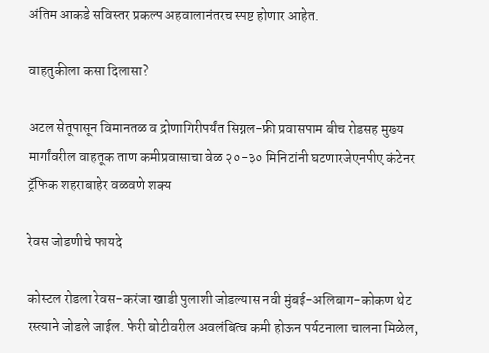अंतिम आकडे सविस्तर प्रकल्प अहवालानंतरच स्पष्ट होणार आहेत.

वाहतुकीला कसा दिलासा?

अटल सेतूपासून विमानतळ व द्रोणागिरीपर्यंत सिग्नल-फ्री प्रवासपाम बीच रोडसह मुख्य मार्गांवरील वाहतूक ताण कमीप्रवासाचा वेळ २०-३० मिनिटांनी घटणारजेएनपीए कंटेनर ट्रॅफिक शहराबाहेर वळवणे शक्य

रेवस जोडणीचे फायदे

कोस्टल रोडला रेवस-करंजा खाडी पुलाशी जोडल्यास नवी मुंबई-अलिबाग-कोकण थेट रस्त्याने जोडले जाईल. फेरी बोटीवरील अवलंबित्व कमी होऊन पर्यटनाला चालना मिळेल,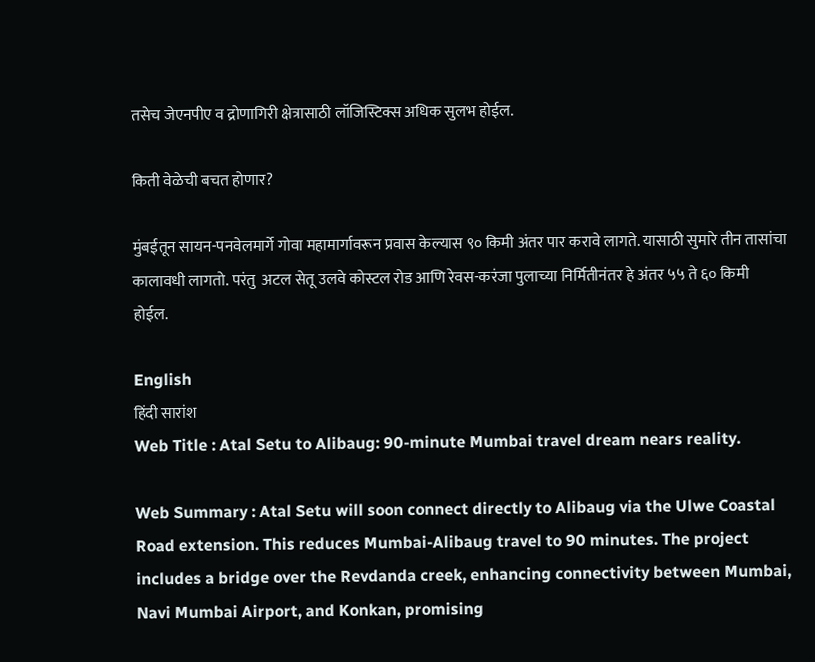तसेच जेएनपीए व द्रोणागिरी क्षेत्रासाठी लॉजिस्टिक्स अधिक सुलभ होईल.

किती वेळेची बचत होणार?

मुंबईतून सायन-पनवेलमार्गे गोवा महामार्गावरून प्रवास केल्यास ९० किमी अंतर पार करावे लागते. यासाठी सुमारे तीन तासांचा कालावधी लागतो. परंतु  अटल सेतू उलवे कोस्टल रोड आणि रेवस-करंजा पुलाच्या निर्मितीनंतर हे अंतर ५५ ते ६० किमी होईल.

English
हिंदी सारांश
Web Title : Atal Setu to Alibaug: 90-minute Mumbai travel dream nears reality.

Web Summary : Atal Setu will soon connect directly to Alibaug via the Ulwe Coastal Road extension. This reduces Mumbai-Alibaug travel to 90 minutes. The project includes a bridge over the Revdanda creek, enhancing connectivity between Mumbai, Navi Mumbai Airport, and Konkan, promising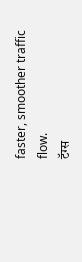faster, smoother traffic flow.
टॅग्स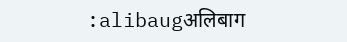:alibaugअलिबाग